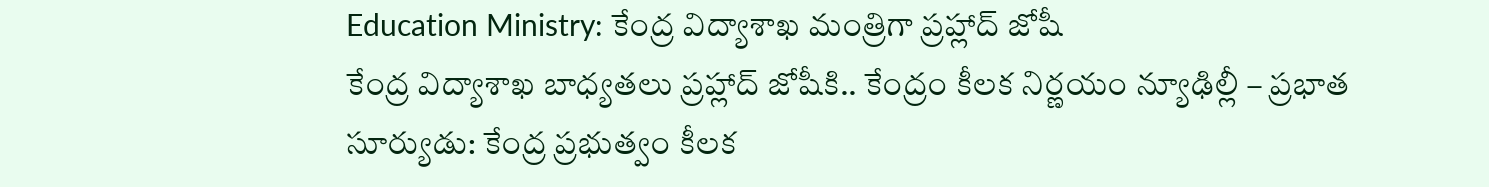Education Ministry: కేంద్ర విద్యాశాఖ మంత్రిగా ప్రహ్లాద్ జోషీ
కేంద్ర విద్యాశాఖ బాధ్యతలు ప్రహ్లాద్ జోషీకి.. కేంద్రం కీలక నిర్ణయం న్యూఢిల్లీ – ప్రభాత సూర్యుడు: కేంద్ర ప్రభుత్వం కీలక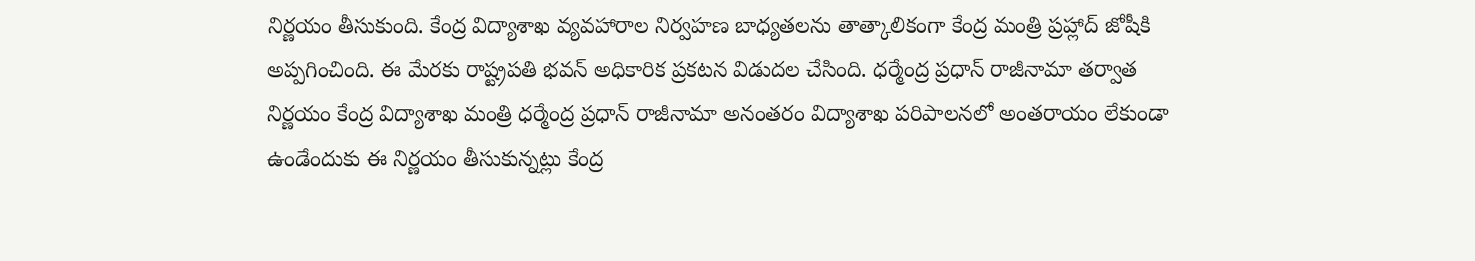నిర్ణయం తీసుకుంది. కేంద్ర విద్యాశాఖ వ్యవహారాల నిర్వహణ బాధ్యతలను తాత్కాలికంగా కేంద్ర మంత్రి ప్రహ్లాద్ జోషీకి అప్పగించింది. ఈ మేరకు రాష్ట్రపతి భవన్ అధికారిక ప్రకటన విడుదల చేసింది. ధర్మేంద్ర ప్రధాన్ రాజీనామా తర్వాత నిర్ణయం కేంద్ర విద్యాశాఖ మంత్రి ధర్మేంద్ర ప్రధాన్ రాజీనామా అనంతరం విద్యాశాఖ పరిపాలనలో అంతరాయం లేకుండా ఉండేందుకు ఈ నిర్ణయం తీసుకున్నట్లు కేంద్ర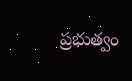ప్రభుత్వం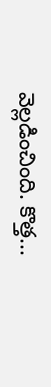వెల్లడించింది. కొత్త...